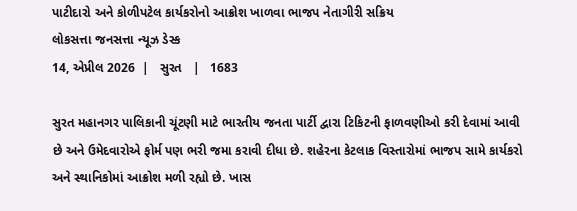પાટીદારો અને કોળીપટેલ કાર્યકરોનો આક્રોશ ખાળવા ભાજપ નેતાગીરી સક્રિય
લોકસત્તા જનસત્તા ન્યૂઝ ડેસ્ક
14, એપ્રીલ 2026  |   સુરત   |   1683

સુરત મહાનગર પાલિકાની ચૂંટણી માટે ભારતીય જનતા પાર્ટી દ્વારા ટિકિટની ફાળવણીઓ કરી દેવામાં આવી છે અને ઉમેદવારોએ ફોર્મ પણ ભરી જમા કરાવી દીધા છે. શહેરના કેટલાક વિસ્તારોમાં ભાજપ સામે કાર્યકરો અને સ્થાનિકોમાં આક્રોશ મળી રહ્યો છે. ખાસ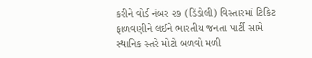કરીને વોર્ડ નંબર ૨૭ (ડિંડોલી) વિસ્તારમાં ટિકિટ ફાળવણીને લઈને ભારતીય જનતા પાર્ટી સામે સ્થાનિક સ્તરે મોટો બળવો મળી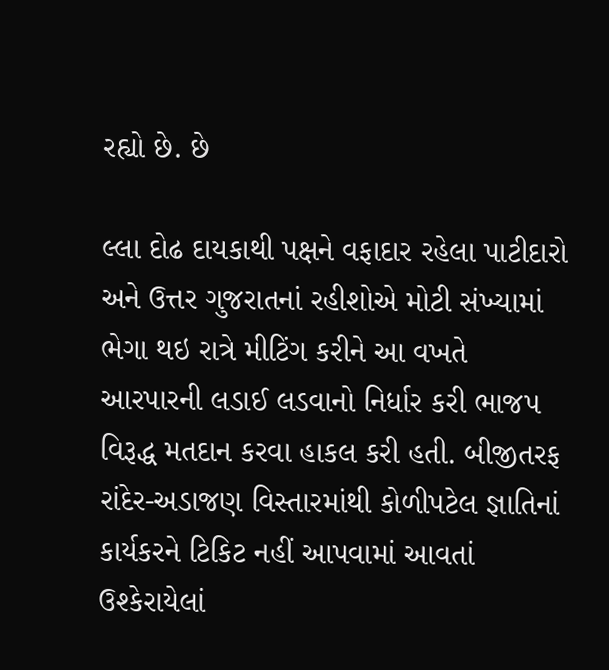રહ્યો છે. છે

લ્લા દોઢ દાયકાથી પક્ષને વફાદાર રહેલા પાટીદારો અને ઉત્તર ગુજરાતનાં રહીશોએ મોટી સંખ્યામાં ભેગા થઇ રાત્રે મીટિંગ કરીને આ વખતે આરપારની લડાઈ લડવાનો નિર્ધાર કરી ભાજપ વિરૂદ્ધ મતદાન કરવા હાકલ કરી હતી. બીજીતરફ રાંદેર-અડાજણ વિસ્તારમાંથી કોળીપટેલ જ્ઞાતિનાં કાર્યકરને ટિકિટ નહીં આપવામાં આવતાં ઉશ્કેરાયેલાં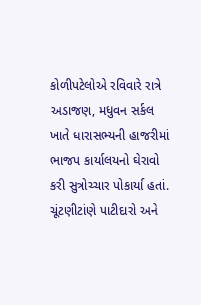કોળીપટેલોએ રવિવારે રાત્રે અડાજણ, મધુવન સર્કલ ખાતે ધારાસભ્યની હાજરીમાં ભાજપ કાર્યાલયનો ઘેરાવો કરી સુત્રોચ્ચાર પોકાર્યા હતાં. ચૂંટણીટાંણે પાટીદારો અને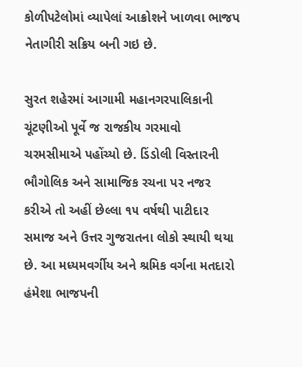કોળીપટેલોમાં વ્યાપેલાં આક્રોશને ખાળવા ભાજપ નેતાગીરી સક્રિય બની ગઇ છે.

સુરત શહેરમાં આગામી મહાનગરપાલિકાની ચૂંટણીઓ પૂર્વે જ રાજકીય ગરમાવો ચરમસીમાએ પહોંચ્યો છે. ડિંડોલી વિસ્તારની ભૌગોલિક અને સામાજિક રચના પર નજર કરીએ તો અહીં છેલ્લા ૧૫ વર્ષથી પાટીદાર સમાજ અને ઉત્તર ગુજરાતના લોકો સ્થાયી થયા છે. આ મધ્યમવર્ગીય અને શ્રમિક વર્ગના મતદારો હંમેશા ભાજપની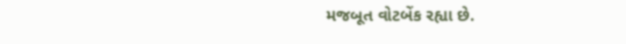મજબૂત વોટબેંક રહ્યા છે.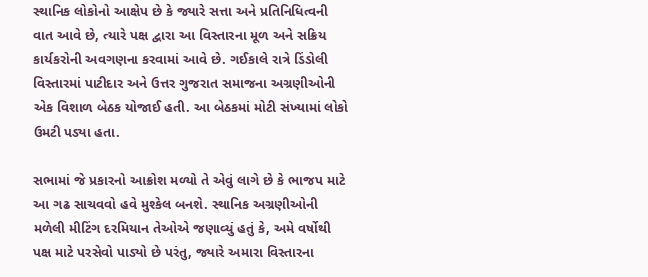સ્થાનિક લોકોનો આક્ષેપ છે કે જ્યારે સત્તા અને પ્રતિનિધિત્વની વાત આવે છે, ત્યારે પક્ષ દ્વારા આ વિસ્તારના મૂળ અને સક્રિય કાર્યકરોની અવગણના કરવામાં આવે છે. ગઈકાલે રાત્રે ડિંડોલી વિસ્તારમાં પાટીદાર અને ઉત્તર ગુજરાત સમાજના અગ્રણીઓની એક વિશાળ બેઠક યોજાઈ હતી. આ બેઠકમાં મોટી સંખ્યામાં લોકો ઉમટી પડ્યા હતા.

સભામાં જે પ્રકારનો આક્રોશ મળ્યો તે એવું લાગે છે કે ભાજપ માટે આ ગઢ સાચવવો હવે મુશ્કેલ બનશે. સ્થાનિક અગ્રણીઓની મળેલી મીટિંગ દરમિયાન તેઓએ જણાવ્યું હતું કે, અમે વર્ષોથી પક્ષ માટે પરસેવો પાડ્યો છે પરંતુ, જ્યારે અમારા વિસ્તારના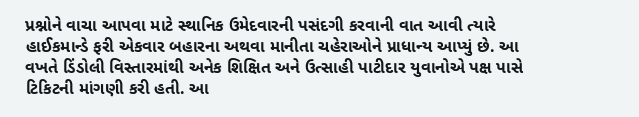પ્રશ્નોને વાચા આપવા માટે સ્થાનિક ઉમેદવારની પસંદગી કરવાની વાત આવી ત્યારે હાઈકમાન્ડે ફરી એકવાર બહારના અથવા માનીતા ચહેરાઓને પ્રાધાન્ય આપ્યું છે. આ વખતે ડિંડોલી વિસ્તારમાંથી અનેક શિક્ષિત અને ઉત્સાહી પાટીદાર યુવાનોએ પક્ષ પાસે ટિકિટની માંગણી કરી હતી. આ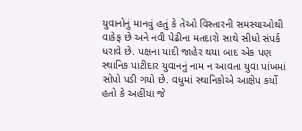યુવાનોનું માનવું હતું કે તેઓ વિસ્તારની સમસ્યાઓથી વાકેફ છે અને નવી પેઢીના મતદારો સાથે સીધો સંપર્ક ધરાવે છે. પક્ષના યાદી જાહેર થયા બાદ એક પણ સ્થાનિક પાટીદાર યુવાનનું નામ ન આવતા યુવા પાંખમાં સોપો પડી ગયો છે. વધુમાં સ્થાનિકોએ આક્ષેપ કર્યો હતો કે અહીંયા જે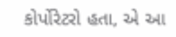કોર્પોરેટરો હતા, એ આ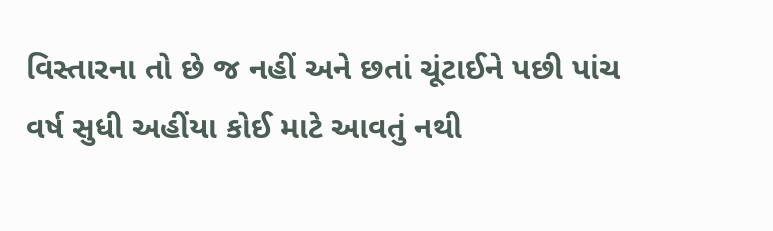વિસ્તારના તો છે જ નહીં અને છતાં ચૂંટાઈને પછી પાંચ વર્ષ સુધી અહીંયા કોઈ માટે આવતું નથી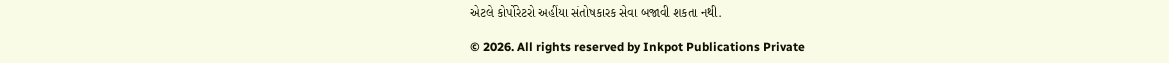એટલે કોર્પોરેટરો અહીંયા સંતોષકારક સેવા બજાવી શકતા નથી.

© 2026. All rights reserved by Inkpot Publications Private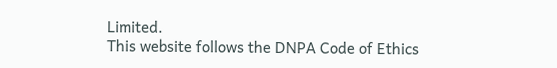Limited.
This website follows the DNPA Code of Ethics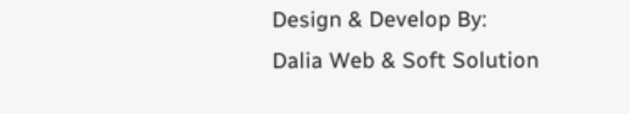Design & Develop By:
Dalia Web & Soft Solution